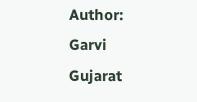Author: Garvi Gujarat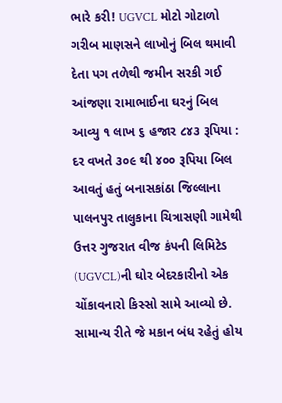ભારે કરી! UGVCL મોટો ગોટાળો ગરીબ માણસને લાખોનું બિલ થમાવી દેતા પગ તળેથી જમીન સરકી ગઈ આંજણા રામાભાઈના ઘરનું બિલ આવ્યુ ૧ લાખ ૬ હજાર ૮૪૩ રૂપિયા : દર વખતે ૩૦૯ થી ૪૦૦ રૂપિયા બિલ આવતું હતું બનાસકાંઠા જિલ્લાના પાલનપુર તાલુકાના ચિત્રાસણી ગામેથી ઉત્તર ગુજરાત વીજ કંપની લિમિટેડ (UGVCL)ની ઘોર બેદરકારીનો એક ચોંકાવનારો કિસ્સો સામે આવ્યો છે. સામાન્ય રીતે જે મકાન બંધ રહેતું હોય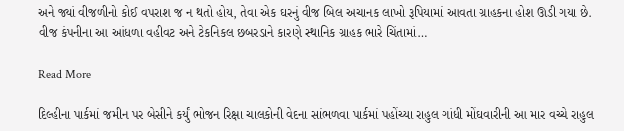અને જ્યાં વીજળીનો કોઈ વપરાશ જ ન થતો હોય, તેવા એક ઘરનું વીજ બિલ અચાનક લાખો રૂપિયામાં આવતા ગ્રાહકના હોશ ઊડી ગયા છે. વીજ કંપનીના આ આંધળા વહીવટ અને ટેકનિકલ છબરડાને કારણે સ્થાનિક ગ્રાહક ભારે ચિંતામાં…

Read More

દિલ્હીના પાર્કમાં જમીન પર બેસીને કર્યું ભોજન રિક્ષા ચાલકોની વેદના સાંભળવા પાર્કમાં પહોંચ્યા રાહુલ ગાંધી મોંઘવારીની આ માર વચ્ચે રાહુલ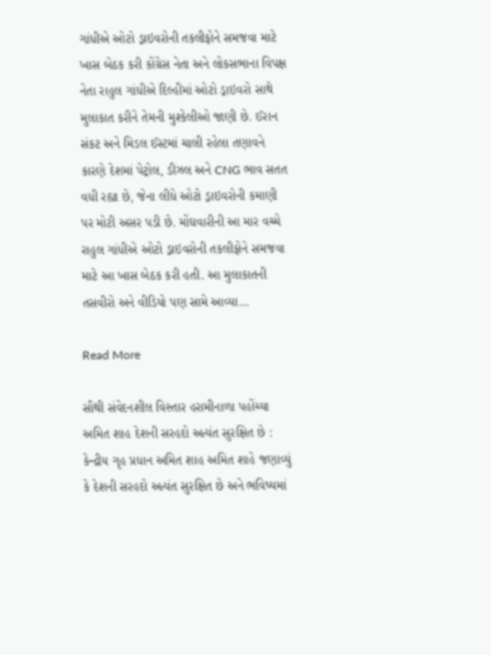ગાંધીએ ઓટો ડ્રાઇવરોની તકલીફોને સમજવા માટે ખાસ બેઠક કરી કોંગ્રેસ નેતા અને લોકસભાના વિપક્ષ નેતા રાહુલ ગાંધીએ દિલ્હીમાં ઓટો ડ્રાઇવરો સાથે મુલાકાત કરીને તેમની મુશ્કેલીઓ જાણી છે. ઈરાન સંકટ અને મિડલ ઈસ્ટમાં ચાલી રહેલા તણાવને કારણે દેશમાં પેટ્રોલ, ડીઝલ અને CNG ભાવ સતત વધી રહ્યા છે, જેના લીધે ઓટો ડ્રાઇવરોની કમાણી પર મોટી અસર પડી છે. મોંઘવારીની આ માર વચ્ચે રાહુલ ગાંધીએ ઓટો ડ્રાઇવરોની તકલીફોને સમજવા માટે આ ખાસ બેઠક કરી હતી. આ મુલાકાતની તસવીરો અને વીડિયો પણ સામે આવ્યા…

Read More

સૌથી સંવેદનશીલ વિસ્તાર હરામીનાળા પહોંચ્યા અમિત શાહ દેશની સરહદો અત્યંત સુરક્ષિત છે : કેન્દ્રીય ગૃહ પ્રધાન અમિત શાહ અમિત શાહે જણાવ્યું કે દેશની સરહદો અત્યંત સુરક્ષિત છે અને ભવિષ્યમાં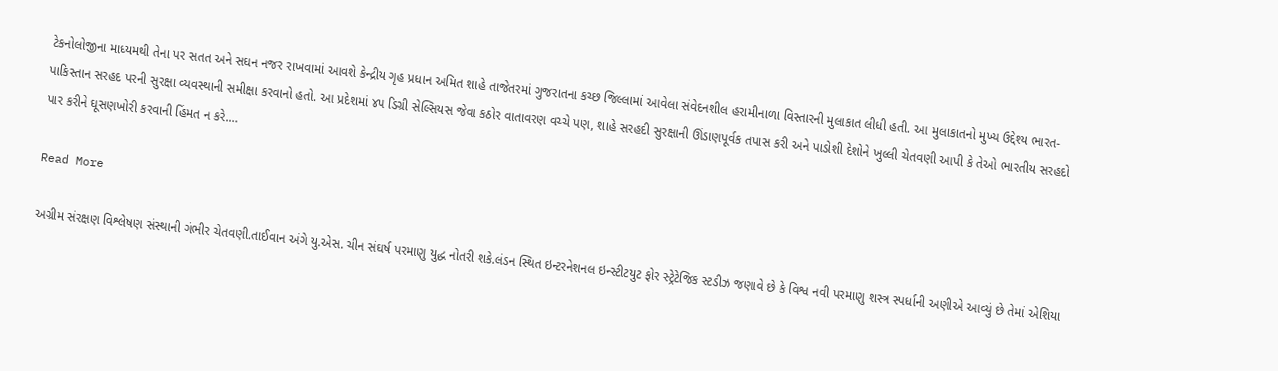ટેકનોલોજીના માધ્યમથી તેના પર સતત અને સઘન નજર રાખવામાં આવશે કેન્દ્રીય ગૃહ પ્રધાન અમિત શાહે તાજેતરમાં ગુજરાતના કચ્છ જિલ્લામાં આવેલા સંવેદનશીલ હરામીનાળા વિસ્તારની મુલાકાત લીધી હતી. આ મુલાકાતનો મુખ્ય ઉદ્દેશ્ય ભારત-પાકિસ્તાન સરહદ પરની સુરક્ષા વ્યવસ્થાની સમીક્ષા કરવાનો હતો. આ પ્રદેશમાં ૪૫ ડિગ્રી સેલ્સિયસ જેવા કઠોર વાતાવરણ વચ્ચે પણ, શાહે સરહદી સુરક્ષાની ઊંડાણપૂર્વક તપાસ કરી અને પાડોશી દેશોને ખુલ્લી ચેતવણી આપી કે તેઓ ભારતીય સરહદો પાર કરીને ઘૂસણખોરી કરવાની હિંમત ન કરે.…

Read More

અગ્રીમ સંરક્ષણ વિશ્લેષણ સંસ્થાની ગંભીર ચેતવણી.તાઈવાન અંગે યુ.એસ. ચીન સંઘર્ષ પરમાણુ યુદ્ધ નોતરી શકે.લંડન સ્થિત ઇન્ટરનેશનલ ઇન્સ્ટીટયુટ ફોર સ્ટ્રેટેજિક સ્ટડીઝ જણાવે છે કે વિશ્વ નવી પરમાણુ શસ્ત્ર સ્પર્ધાની અણીએ આવ્યું છે તેમાં એશિયા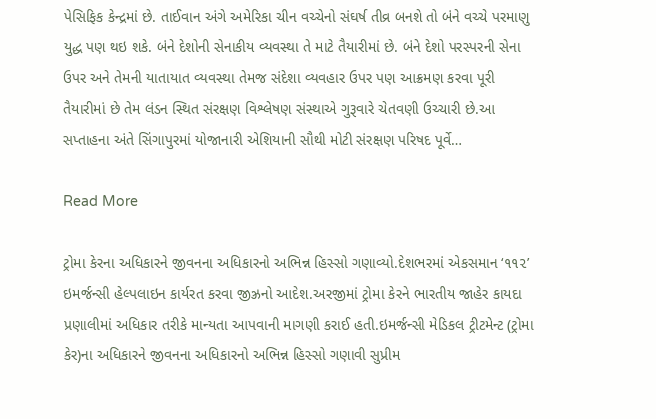પેસિફિક કેન્દ્રમાં છે. તાઈવાન અંગે અમેરિકા ચીન વચ્ચેનો સંઘર્ષ તીવ્ર બનશે તો બંને વચ્ચે પરમાણુ યુદ્ધ પણ થઇ શકે. બંને દેશોની સેનાકીય વ્યવસ્થા તે માટે તૈયારીમાં છે. બંને દેશો પરસ્પરની સેના ઉપર અને તેમની યાતાયાત વ્યવસ્થા તેમજ સંદેશા વ્યવહાર ઉપર પણ આક્રમણ કરવા પૂરી તૈયારીમાં છે તેમ લંડન સ્થિત સંરક્ષણ વિશ્લેષણ સંસ્થાએ ગુરૂવારે ચેતવણી ઉચ્ચારી છે.આ સપ્તાહના અંતે સિંગાપુરમાં યોજાનારી એશિયાની સૌથી મોટી સંરક્ષણ પરિષદ પૂર્વે…

Read More

ટ્રોમા કેરના અધિકારને જીવનના અધિકારનો અભિન્ન હિસ્સો ગણાવ્યો.દેશભરમાં એકસમાન ‘૧૧૨’ ઇમર્જન્સી હેલ્પલાઇન કાર્યરત કરવા જીઝ્રનો આદેશ.અરજીમાં ટ્રોમા કેરને ભારતીય જાહેર કાયદા પ્રણાલીમાં અધિકાર તરીકે માન્યતા આપવાની માગણી કરાઈ હતી.ઇમર્જન્સી મેડિકલ ટ્રીટમેન્ટ (ટ્રોમા કેર)ના અધિકારને જીવનના અધિકારનો અભિન્ન હિસ્સો ગણાવી સુપ્રીમ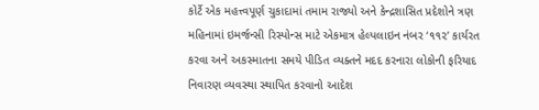કોર્ટે એક મહત્ત્વપૂર્ણ ચુકાદામાં તમામ રાજ્યો અને કેન્દ્રશાસિત પ્રદેશોને ત્રણ મહિનામાં ઇમર્જન્સી રિસ્પોન્સ માટે એકમાત્ર હેલ્પલાઇન નંબર ‘૧૧૨’ કાર્યરત કરવા અને અકસ્માતના સમયે પીડિત વ્યક્તને મદદ કરનારા લોકોની ફરિયાદ નિવારણ વ્યવસ્થા સ્થાપિત કરવાનો આદેશ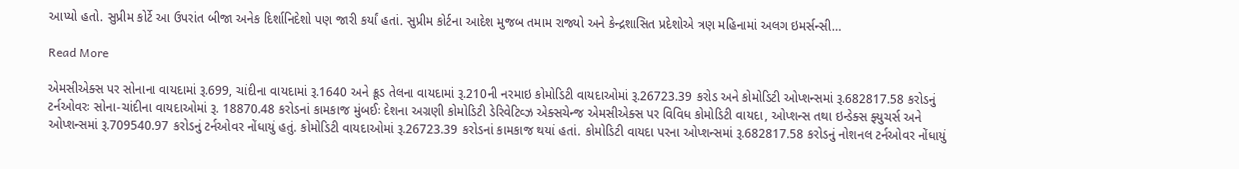આપ્યો હતો. સુપ્રીમ કોર્ટે આ ઉપરાંત બીજા અનેક દિર્શાનિદેશો પણ જારી કર્યાં હતાં. સુપ્રીમ કોર્ટના આદેશ મુજબ તમામ રાજ્યો અને કેન્દ્રશાસિત પ્રદેશોએ ત્રણ મહિનામાં અલગ ઇમર્સન્સી…

Read More

એમસીએક્સ પર સોનાના વાયદામાં રૂ.699, ચાંદીના વાયદામાં રૂ.1640 અને ક્રૂડ તેલના વાયદામાં રૂ.210ની નરમાઇ કોમોડિટી વાયદાઓમાં રૂ.26723.39 કરોડ અને કોમોડિટી ઓપ્શન્સમાં રૂ.682817.58 કરોડનું ટર્નઓવરઃ સોના-ચાંદીના વાયદાઓમાં રૂ. 18870.48 કરોડનાં કામકાજ મુંબઈઃ દેશના અગ્રણી કોમોડિટી ડેરિવેટિવ્ઝ એક્સચેન્જ એમસીએક્સ પર વિવિધ કોમોડિટી વાયદા, ઓપ્શન્સ તથા ઇન્ડેક્સ ફ્યુચર્સ અને ઓપ્શન્સમાં રૂ.709540.97 કરોડનું ટર્નઓવર નોંધાયું હતું. કોમોડિટી વાયદાઓમાં રૂ.26723.39 કરોડનાં કામકાજ થયાં હતાં. કોમોડિટી વાયદા પરના ઓપ્શન્સમાં રૂ.682817.58 કરોડનું નોશનલ ટર્નઓવર નોંધાયું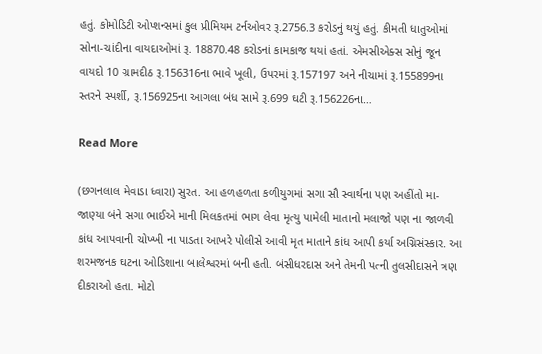હતું. કોમોડિટી ઓપ્શન્સમાં કુલ પ્રીમિયમ ટર્નઓવર રૂ.2756.3 કરોડનું થયું હતું. કીમતી ધાતુઓમાં સોના-ચાંદીના વાયદાઓમાં રૂ. 18870.48 કરોડનાં કામકાજ થયાં હતાં. એમસીએક્સ સોનું જૂન વાયદો 10 ગ્રામદીઠ રૂ.156316ના ભાવે ખૂલી, ઉપરમાં રૂ.157197 અને નીચામાં રૂ.155899ના સ્તરને સ્પર્શી, રૂ.156925ના આગલા બંધ સામે રૂ.699 ઘટી રૂ.156226ના…

Read More

(છગનલાલ મેવાડા ધ્વારા) સુરત. આ હળહળતા કળીયુગમાં સગા સૌ સ્વાર્થના પણ અહીંતો મા-જાણ્યા બંને સગા ભાઈએ માની મિલકતમાં ભાગ લેવા મૃત્યુ પામેલી માતાનો મલાજો પણ ના જાળવી કાંધ આપવાની ચોખ્ખી ના પાડતા આખરે પોલીસે આવી મૃત માતાને કાંધ આપી કર્યા અગ્નિસંસ્કાર. આ શરમજનક ઘટના ઓડિશાના બાલેશ્વરમાં બની હતી. બંસીધરદાસ અને તેમની પત્ની તુલસીદાસને ત્રણ દીકરાઓ હતા. મોટો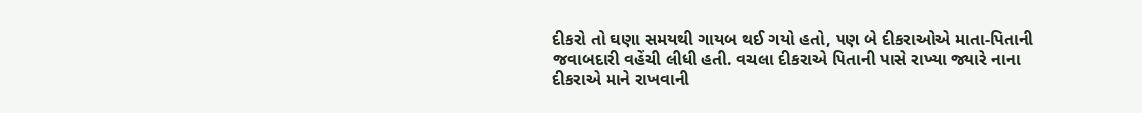દીકરો તો ઘણા સમયથી ગાયબ થઈ ગયો હતો, પણ બે દીકરાઓએ માતા-પિતાની જવાબદારી વહેંચી લીધી હતી. વચલા દીકરાએ પિતાની પાસે રાખ્યા જ્યારે નાના દીકરાએ માને રાખવાની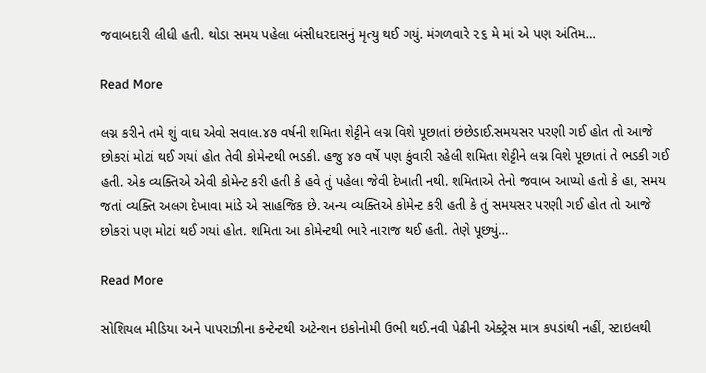જવાબદારી લીધી હતી. થોડા સમય પહેલા બંસીધરદાસનું મૃત્યુ થઈ ગયું. મંગળવારે ૨૬ મે માં એ પણ અંતિમ…

Read More

લગ્ન કરીને તમે શું વાઘ એવો સવાલ.૪૭ વર્ષની શમિતા શેટ્ટીને લગ્ન વિશે પૂછાતાં છંછેડાઈ.સમયસર પરણી ગઈ હોત તો આજે છોકરાં મોટાં થઈ ગયાં હોત તેવી કોમેન્ટથી ભડકી. હજુ ૪૭ વર્ષે પણ કુંવારી રહેલી શમિતા શેટ્ટીને લગ્ન વિશે પૂછાતાં તે ભડકી ગઈ હતી. એક વ્યક્તિએ એવી કોમેન્ટ કરી હતી કે હવે તું પહેલા જેવી દેખાતી નથી. શમિતાએ તેનો જવાબ આપ્યો હતો કે હા, સમય જતાં વ્યક્તિ અલગ દેખાવા માંડે એ સાહજિક છે. અન્ય વ્યક્તિએ કોમેન્ટ કરી હતી કે તું સમયસર પરણી ગઈ હોત તો આજે છોકરાં પણ મોટાં થઈ ગયાં હોત. શમિતા આ કોમેન્ટથી ભારે નારાજ થઈ હતી. તેણે પૂછ્યું…

Read More

સોશિયલ મીડિયા અને પાપરાઝીના કન્ટેન્ટથી અટેન્શન ઇકોનોમી ઉભી થઈ.નવી પેઢીની એક્ટ્રેસ માત્ર કપડાંથી નહીં, સ્ટાઇલથી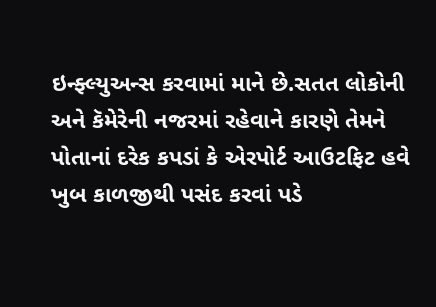ઇન્ફ્લ્યુઅન્સ કરવામાં માને છે.સતત લોકોની અને કૅમેરેની નજરમાં રહેવાને કારણે તેમને પોતાનાં દરેક કપડાં કે એરપોર્ટ આઉટફિટ હવે ખુબ કાળજીથી પસંદ કરવાં પડે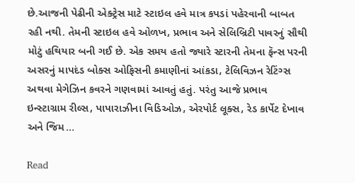છે.આજની પેઢીની એક્ટ્રેસ માટે સ્ટાઇલ હવે માત્ર કપડાં પહેરવાની બાબત રહી નથી. તેમની સ્ટાઇલ હવે ઓળખ, પ્રભાવ અને સેલિબ્રિટી પાવરનું સૌથી મોટું હથિયાર બની ગઈ છે. એક સમય હતો જ્યારે સ્ટારની તેમના ફૅન્સ પરની અસરનું માપદંડ બોક્સ ઓફિસની કમાણીનાં આંકડા, ટેલિવિઝન રેટિંગ્સ અથવા મેગેઝિન કવરને ગણવામાં આવતું હતું. પરંતુ આજે પ્રભાવ ઇન્સ્ટાગ્રામ રીલ્સ, પાપારાઝીના વિડિઓઝ, એરપોર્ટ લૂક્સ, રેડ કાર્પેટ દેખાવ અને જિમ…

Read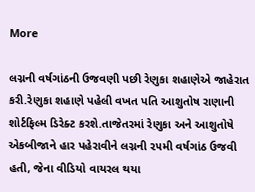More

લગ્નની વર્ષગાંઠની ઉજવણી પછી રેણુકા શહાણેએ જાહેરાત કરી.રેણુકા શહાણે પહેલી વખત પતિ આશુતોષ રાણાની શોર્ટફિલ્મ ડિરેક્ટ કરશે.તાજેતરમાં રેણુકા અને આશુતોષે એકબીજાને હાર પહેરાવીને લગ્નની ૨૫મી વર્ષગાંઠ ઉજવી હતી, જેના વીડિયો વાયરલ થયા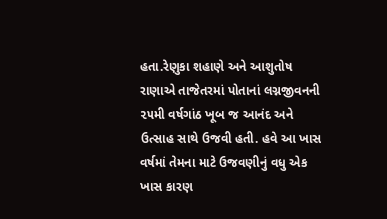હતા.રેણુકા શહાણે અને આશુતોષ રાણાએ તાજેતરમાં પોતાનાં લગ્નજીવનની ૨૫મી વર્ષગાંઠ ખૂબ જ આનંદ અને ઉત્સાહ સાથે ઉજવી હતી. હવે આ ખાસ વર્ષમાં તેમના માટે ઉજવણીનું વધુ એક ખાસ કારણ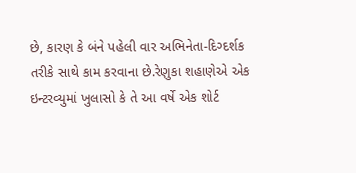છે, કારણ કે બંને પહેલી વાર અભિનેતા-દિગ્દર્શક તરીકે સાથે કામ કરવાના છે.રેણુકા શહાણેએ એક ઇન્ટરવ્યુમાં ખુલાસો કે તે આ વર્ષે એક શોર્ટ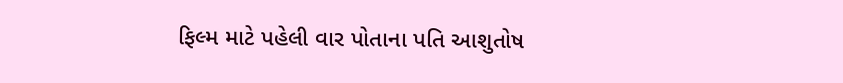ફિલ્મ માટે પહેલી વાર પોતાના પતિ આશુતોષ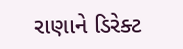રાણાને ડિરેક્ટ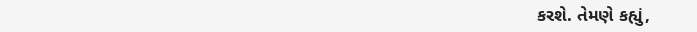કરશે. તેમણે કહ્યું,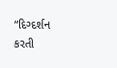“દિગ્દર્શન કરતી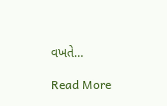વખતે…

Read More